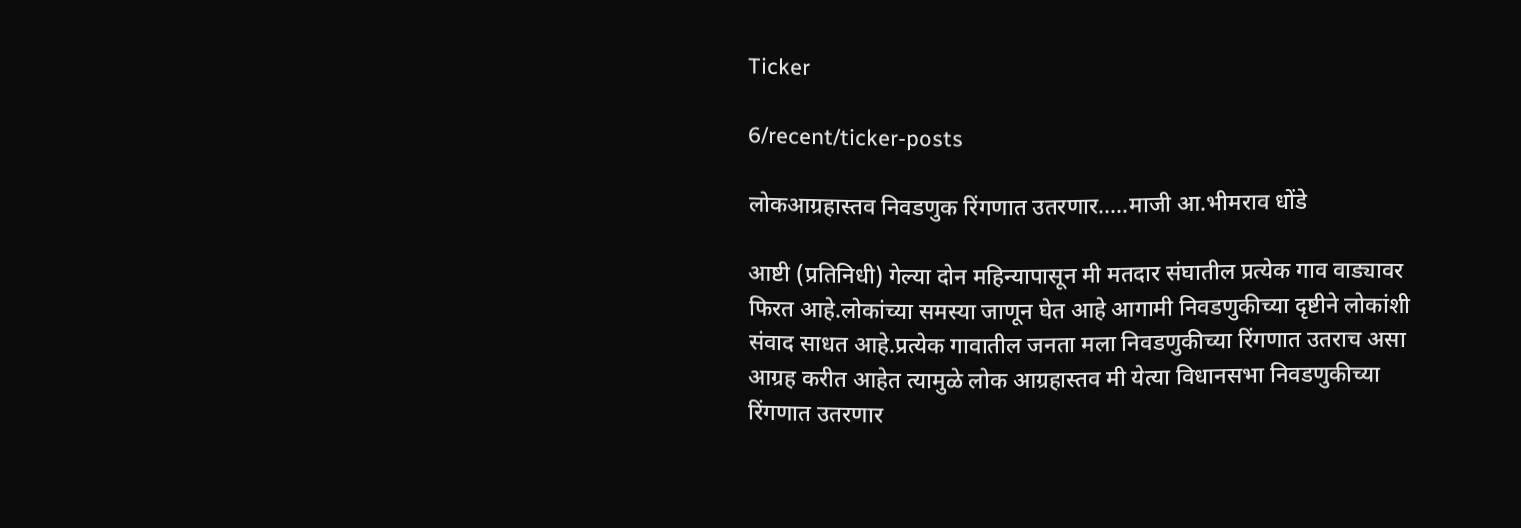Ticker

6/recent/ticker-posts

लोकआग्रहास्तव निवडणुक रिंगणात उतरणार.....माजी आ.भीमराव धोंडे

आष्टी (प्रतिनिधी) गेल्या दोन महिन्यापासून मी मतदार संघातील प्रत्येक गाव वाड्यावर फिरत आहे.लोकांच्या समस्या जाणून घेत आहे आगामी निवडणुकीच्या दृष्टीने लोकांशी संवाद साधत आहे.प्रत्येक गावातील जनता मला निवडणुकीच्या रिंगणात उतराच असा आग्रह करीत आहेत त्यामुळे लोक आग्रहास्तव मी येत्या विधानसभा निवडणुकीच्या रिंगणात उतरणार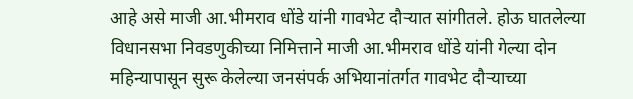आहे असे माजी आ.भीमराव धोंडे यांनी गावभेट दौऱ्यात सांगीतले. होऊ घातलेल्या विधानसभा निवडणुकीच्या निमित्ताने माजी आ.भीमराव धोंडे यांनी गेल्या दोन महिन्यापासून सुरू केलेल्या जनसंपर्क अभियानांतर्गत गावभेट दौऱ्याच्या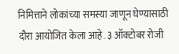निमित्ताने लोकांच्या समस्या जाणून घेण्यासाठी दौरा आयोजित केला आहे. ३ ऑक्टोबर रोजी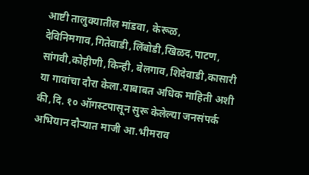आष्टी तालुक्यातील मांडवा, केरूळ, देविनिमगाव,गितेवाडी,लिंबोडी,खिळद,पाटण, सांगवी,कोहीणी,किन्ही, बेलगाव,शिदेवाडी,कासारी या गावांचा दौरा केला.याबाबत अधिक माहिती अशी की,दि. १० ऑगस्टपासून सुरू केलेल्या जनसंपर्क अभियान दौऱ्यात माजी आ.भीमराव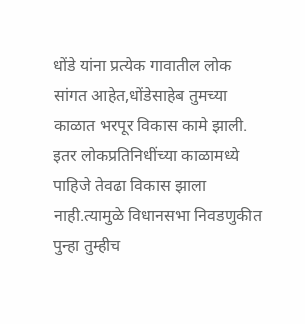धोंडे यांना प्रत्येक गावातील लोक सांगत आहेत,धोंडेसाहेब तुमच्या काळात भरपूर विकास कामे झाली. इतर लोकप्रतिनिधींच्या काळामध्ये पाहिजे तेवढा विकास झाला नाही.त्यामुळे विधानसभा निवडणुकीत पुन्हा तुम्हीच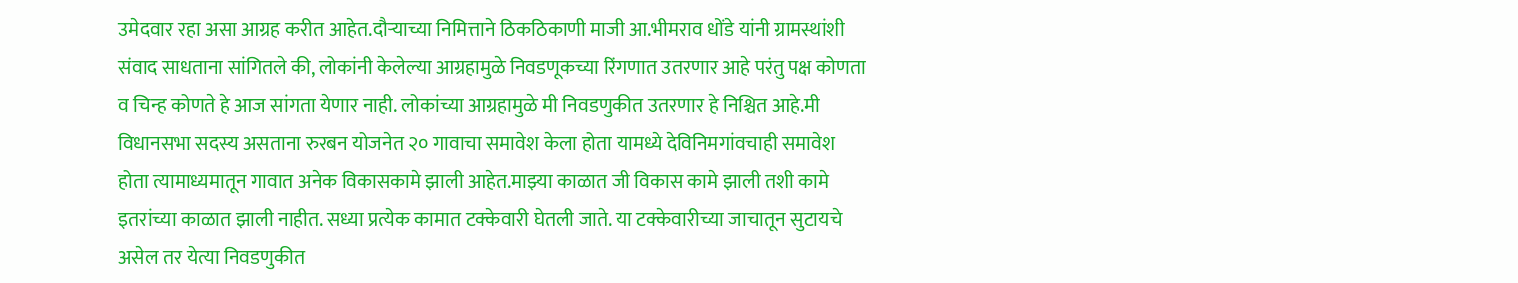उमेदवार रहा असा आग्रह करीत आहेत.दौऱ्याच्या निमित्ताने ठिकठिकाणी माजी आ.भीमराव धोंडे यांनी ग्रामस्थांशी संवाद साधताना सांगितले की, लोकांनी केलेल्या आग्रहामुळे निवडणूकच्या रिंगणात उतरणार आहे परंतु पक्ष कोणता व चिन्ह कोणते हे आज सांगता येणार नाही. लोकांच्या आग्रहामुळे मी निवडणुकीत उतरणार हे निश्चित आहे.मी विधानसभा सदस्य असताना रुरबन योजनेत २० गावाचा समावेश केला होता यामध्ये देविनिमगांवचाही समावेश होता त्यामाध्यमातून गावात अनेक विकासकामे झाली आहेत.माझ्या काळात जी विकास कामे झाली तशी कामे इतरांच्या काळात झाली नाहीत. सध्या प्रत्येक कामात टक्केवारी घेतली जाते. या टक्केवारीच्या जाचातून सुटायचे असेल तर येत्या निवडणुकीत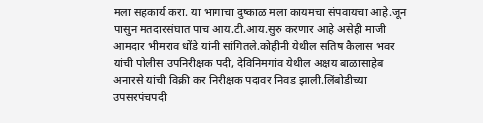मला सहकार्य करा. या भागाचा दुष्काळ मला कायमचा संपवायचा आहे.जून पासुन मतदारसंघात पाच आय.टी.आय.सुरु करणार आहे असेही माजी आमदार भीमराव धोंडे यांनी सांगितले.कोहीनी येथील सतिष कैलास भवर यांची पोलीस उपनिरीक्षक पदी, देविनिमगांव येथील अक्षय बाळासाहेब अनारसे यांची विक्री कर निरीक्षक पदावर निवड झाली.लिंबोडीच्या उपसरपंचपदी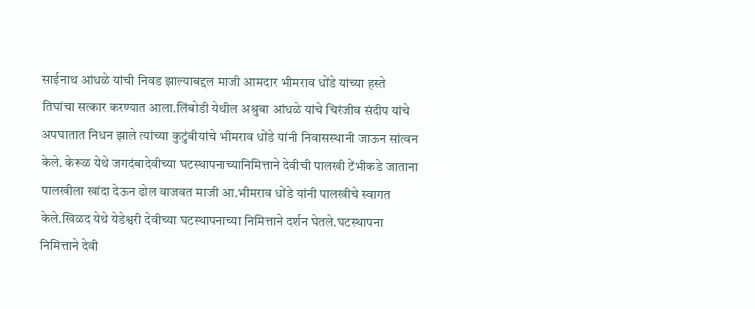साईनाथ आंधळे यांची निवड झाल्याबद्दल माजी आमदार भीमराव धोंडे यांच्या हस्ते तिघांचा सत्कार करण्यात आला.लिंबोडी येथील अश्रुबा आंधळे यांचे चिरंजीव संदीप यांचे अपघातात निधन झाले त्यांच्या कुटुंबीयांचे भीमराव धोंडे यांनी निवासस्थानी जाऊन सांत्वन केले. केरूळ येथे जगदंबादेवीच्या घटस्थापनाच्यानिमित्ताने देवीची पालखी टेंभीकडे जाताना पालखीला खांदा देऊन ढोल वाजवत माजी आ.भीमराव धोंडे यांनी पालखीचे स्वागत केले.खिळद येथे येडेश्वरी देवीच्या घटस्थापनाच्या निमित्ताने दर्शन घेतले.घटस्थापना निमित्ताने देवी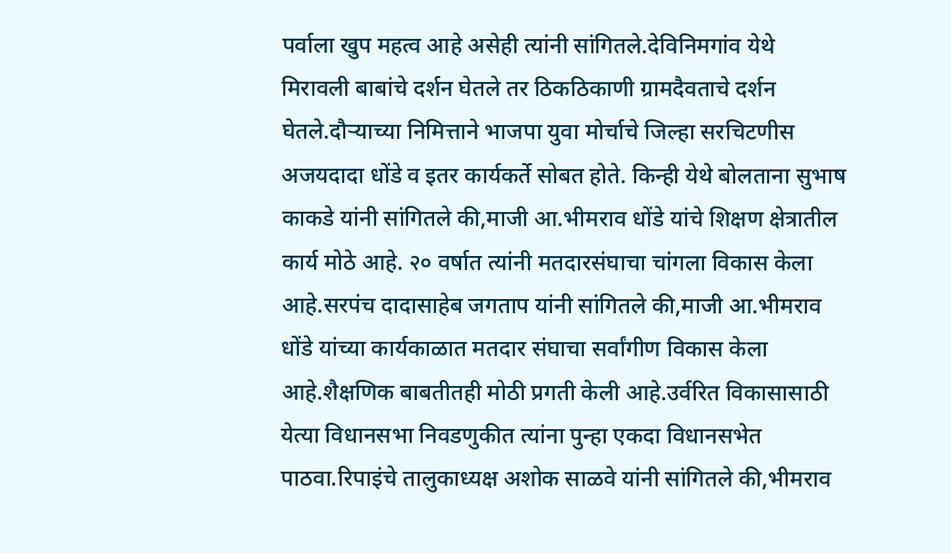पर्वाला खुप महत्व आहे असेही त्यांनी सांगितले.देविनिमगांव येथे मिरावली बाबांचे दर्शन घेतले तर ठिकठिकाणी ग्रामदैवताचे दर्शन घेतले.दौऱ्याच्या निमित्ताने भाजपा युवा मोर्चाचे जिल्हा सरचिटणीस अजयदादा धोंडे व इतर कार्यकर्ते सोबत होते. किन्ही येथे बोलताना सुभाष काकडे यांनी सांगितले की,माजी आ.भीमराव धोंडे यांचे शिक्षण क्षेत्रातील कार्य मोठे आहे. २० वर्षात त्यांनी मतदारसंघाचा चांगला विकास केला आहे.सरपंच दादासाहेब जगताप यांनी सांगितले की,माजी आ.भीमराव धोंडे यांच्या कार्यकाळात मतदार संघाचा सर्वांगीण विकास केला आहे.शैक्षणिक बाबतीतही मोठी प्रगती केली आहे.उर्वरित विकासासाठी येत्या विधानसभा निवडणुकीत त्यांना पुन्हा एकदा विधानसभेत पाठवा.रिपाइंचे तालुकाध्यक्ष अशोक साळवे यांनी सांगितले की,भीमराव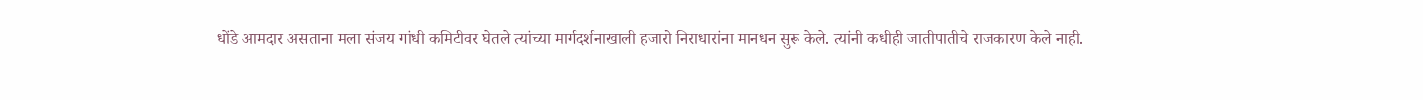धोंडे आमदार असताना मला संजय गांधी कमिटीवर घेतले त्यांच्या मार्गदर्शनाखाली हजारो निराधारांना मानधन सुरू केले. त्यांनी कधीही जातीपातीचे राजकारण केले नाही.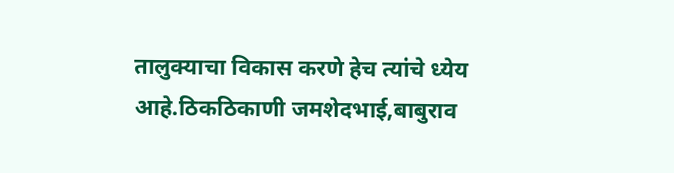तालुक्याचा विकास करणे हेच त्यांचे ध्येय आहे.ठिकठिकाणी जमशेदभाई,बाबुराव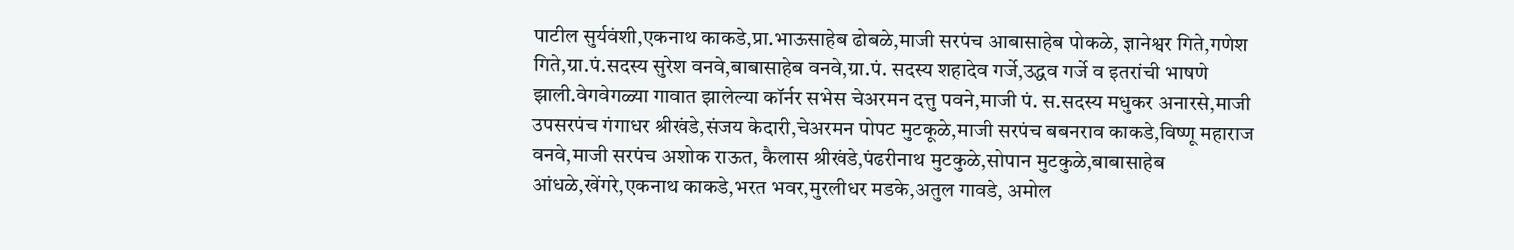पाटील सुर्यवंशी,एकनाथ काकडे,प्रा.भाऊसाहेब ढोबळे,माजी सरपंच आबासाहेब पोकळे, ज्ञानेश्वर गिते,गणेश गिते,ग्रा.पं.सदस्य सुरेश वनवे,बाबासाहेब वनवे,ग्रा.पं. सदस्य शहादेव गर्जे,उद्धव गर्जे व इतरांची भाषणे झाली.वेगवेगळ्या गावात झालेल्या कॉर्नर सभेस चेअरमन दत्तु पवने,माजी पं. स.सदस्य मधुकर अनारसे,माजी उपसरपंच गंगाधर श्रीखंडे,संजय केदारी,चेअरमन पोपट मुटकूळे,माजी सरपंच बबनराव काकडे,विष्णू महाराज वनवे,माजी सरपंच अशोक राऊत, कैलास श्रीखंडे,पंढरीनाथ मुटकुळे,सोपान मुटकुळे,बाबासाहेब आंधळे,खेंगरे,एकनाथ काकडे,भरत भवर,मुरलीधर मडके,अतुल गावडे, अमोल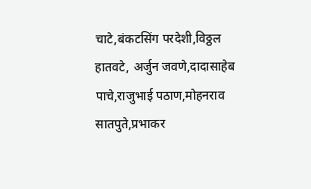चाटे,बंकटसिंग परदेशी,विठ्ठल हातवटे, अर्जुन जवणे,दादासाहेब पाचे,राजुभाई पठाण,मोहनराव सातपुते,प्रभाकर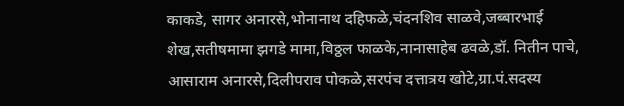काकडे, सागर अनारसे,भोनानाथ दहिफळे,चंदनशिव साळवे,जब्बारभाई शेख,सतीषमामा झगडे मामा,विठ्ठल फाळके,नानासाहेब ढवळे,डॉ. नितीन पाचे, आसाराम अनारसे,दिलीपराव पोकळे,सरपंच दत्तात्रय खोटे,ग्रा.पं.सदस्य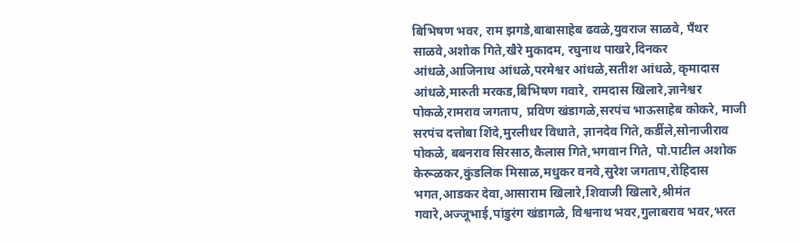बिभिषण भवर, राम झगडे,बाबासाहेब ढवळे,युवराज साळवे, पॅंथर साळवे,अशोक गिते,खैरे मुकादम, रघुनाथ पाखरे,दिनकर आंधळे,आजिनाथ आंधळे,परमेश्वर आंधळे,सतीश आंधळे, कृमादास आंधळे,मारुती मरकड,बिभिषण गवारे, रामदास खिलारे,ज्ञानेश्वर पोकळे,रामराव जगताप, प्रविण खंडागळे,सरपंच भाऊसाहेब कोकरे, माजी सरपंच दत्तोबा शिंदे,मुरलीधर विधाते, ज्ञानदेव गिते,कर्डीले,सोनाजीराव पोकळे, बबनराव सिरसाठ,कैलास गिते,भगवान गिते, पो.पाटील अशोक केरूळकर,कुंडलिक मिसाळ,मधुकर वनवे,सुरेश जगताप,रोहिदास भगत,आडकर देवा,आसाराम खिलारे,शिवाजी खिलारे,श्रीमंत गवारे,अज्जूभाई,पांडुरंग खंडागळे, विश्वनाथ भवर,गुलाबराव भवर,भरत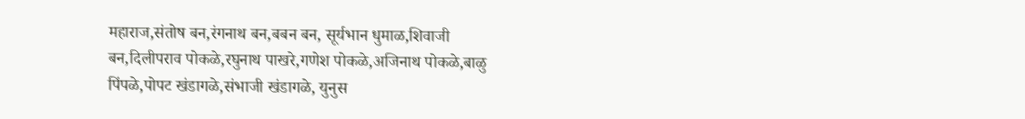महाराज,संतोष बन,रंगनाथ बन,बबन बन, सूर्यभान धुमाळ,शिवाजी बन,दिलीपराव पोकळे,रघुनाथ पाखरे,गणेश पोकळे,अजिनाथ पोकळे,बाळु पिंपळे,पोपट खंडागळे,संभाजी खंडागळे, युनुस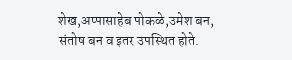शेख,अप्पासाहेब पोकळे,उमेश बन, संतोष बन व इतर उपस्थित होते.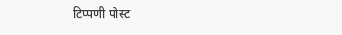टिप्पणी पोस्ट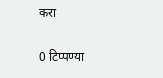करा

0 टिप्पण्या